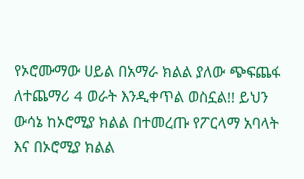የኦሮሙማው ሀይል በአማራ ክልል ያለው ጭፍጨፋ ለተጨማሪ 4 ወራት እንዲቀጥል ወስኗል!! ይህን ውሳኔ ከኦሮሚያ ክልል በተመረጡ የፖርላማ አባላት እና በኦሮሚያ ክልል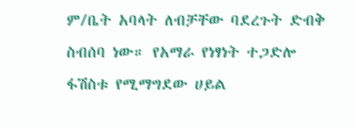ም/ቤት አባላት ለብቻቸው ባደረጉት ድብቅ ስብሰባ ነው። የአማራ የነፃነት ተጋድሎ ፋሽስቱ የሚማግደው ሀይል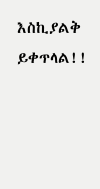እስኪያልቅ ይቀጥላል!!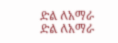ድል ለአማራ
ድል ለአማራ